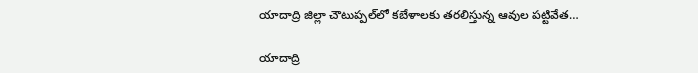యాదాద్రి జిల్లా చౌటుప్పల్‌లో కబేళాలకు తరలిస్తున్న ఆవుల పట్టివేత…

యాదాద్రి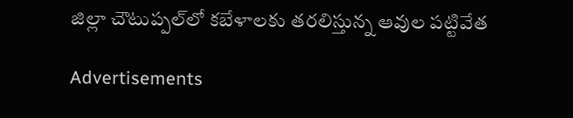జిల్లా చౌటుప్పల్‌లో కబేళాలకు తరలిస్తున్న ఆవుల పట్టివేత

Advertisements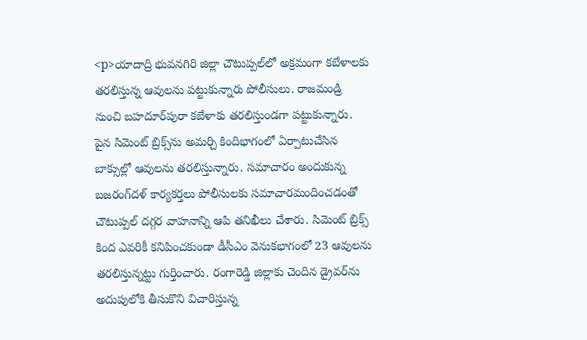<p>యాదాద్రి భువనగిరి జిల్లా చౌటుప్పల్‌లో అక్రమంగా కబేళాలకు తరలిస్తున్న ఆవులను పట్టుకున్నారు పోలీసులు. రాజమండ్రి నుంచి బహదూర్‌పురా కబేళాకు తరలిస్తుండగా పట్టుకున్నారు. పైన సిమెంట్‌ బ్రిక్స్‌ను అమర్చి కిందిభాగంలో ఏర్పాటుచేసిన బాక్సుల్లో ఆవులను తరలిస్తున్నారు. సమాచారం అందుకున్న బజరంగ్‌దళ్‌ కార్యకర్తలు పోలీసులకు సమాచారమందించడంతో చౌటుప్పల్‌ దగ్గర వాహనాన్ని ఆపి తనిఖీలు చేశారు. సిమెంట్‌ బ్రిక్స్‌ కింద ఎవరికీ కనిపించకుండా డీసీఎం వెనుకభాగంలో 23 ఆవులను తరలిస్తున్నట్టు గుర్తించారు. రంగారెడ్డి జిల్లాకు చెందిన డ్రైవర్‌ను అదుపులోకి తీసుకొని విచారిస్తున్న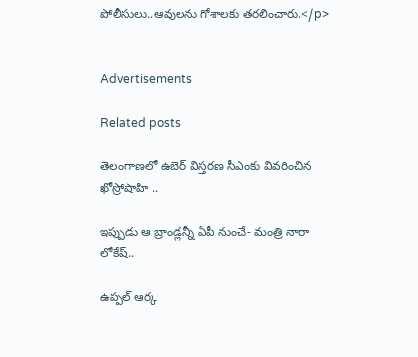పోలీసులు..ఆవులను గోశాలకు తరలించారు.</p>


Advertisements

Related posts

తెలంగాణలో ఉబెర్ విస్తరణ సీఎంకు వివరించిన ఖోస్రోషాహి ..

ఇప్పుడు ఆ బ్రాండ్లన్నీ ఏపీ నుంచే- మంత్రి నారా లోకేష్..

ఉప్పల్‌ ఆర్క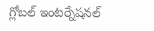గ్లోబల్‌ ఇంటర్నేషనల్‌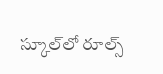స్కూల్‌లో రూల్స్‌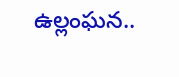ఉల్లంఘన..